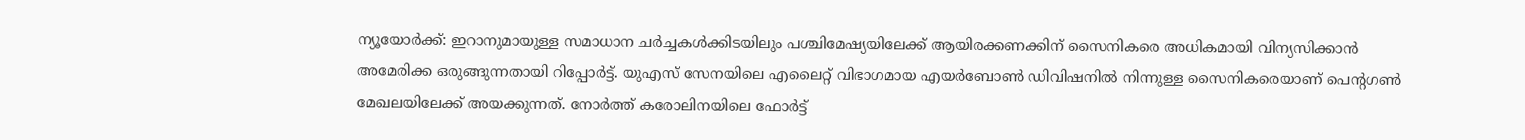ന്യൂയോർക്ക്: ഇറാനുമായുള്ള സമാധാന ചർച്ചകൾക്കിടയിലും പശ്ചിമേഷ്യയിലേക്ക് ആയിരക്കണക്കിന് സൈനികരെ അധികമായി വിന്യസിക്കാൻ അമേരിക്ക ഒരുങ്ങുന്നതായി റിപ്പോർട്ട്. യുഎസ് സേനയിലെ എലൈറ്റ് വിഭാഗമായ എയർബോൺ ഡിവിഷനിൽ നിന്നുള്ള സൈനികരെയാണ് പെന്റഗൺ മേഖലയിലേക്ക് അയക്കുന്നത്. നോർത്ത് കരോലിനയിലെ ഫോർട്ട്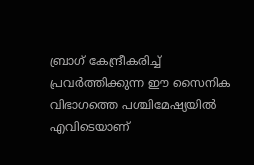ബ്രാഗ് കേന്ദ്രീകരിച്ച് പ്രവർത്തിക്കുന്ന ഈ സൈനിക വിഭാഗത്തെ പശ്ചിമേഷ്യയിൽ എവിടെയാണ്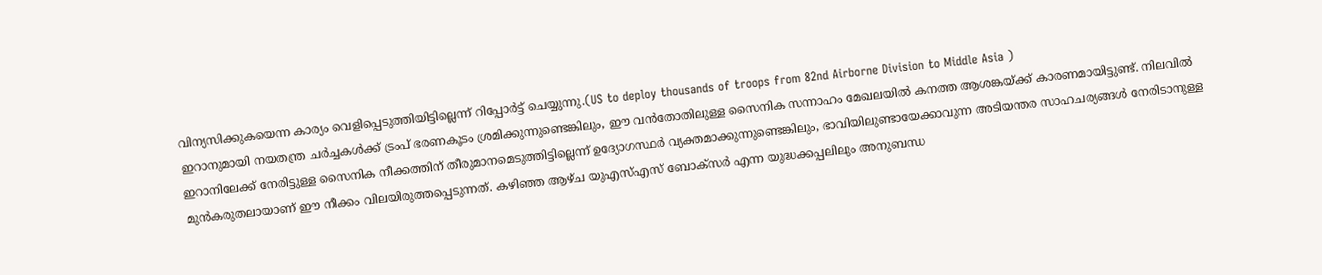വിന്യസിക്കുകയെന്ന കാര്യം വെളിപ്പെടുത്തിയിട്ടില്ലെന്ന് റിപ്പോർട്ട് ചെയ്യുന്നു.(US to deploy thousands of troops from 82nd Airborne Division to Middle Asia )
ഇറാനുമായി നയതന്ത്ര ചർച്ചകൾക്ക് ട്രംപ് ഭരണകൂടം ശ്രമിക്കുന്നുണ്ടെങ്കിലും, ഈ വൻതോതിലുള്ള സൈനിക സന്നാഹം മേഖലയിൽ കനത്ത ആശങ്കയ്ക്ക് കാരണമായിട്ടുണ്ട്. നിലവിൽ ഇറാനിലേക്ക് നേരിട്ടുള്ള സൈനിക നീക്കത്തിന് തീരുമാനമെടുത്തിട്ടില്ലെന്ന് ഉദ്യോഗസ്ഥർ വ്യക്തമാക്കുന്നുണ്ടെങ്കിലും, ഭാവിയിലുണ്ടായേക്കാവുന്ന അടിയന്തര സാഹചര്യങ്ങൾ നേരിടാനുള്ള മുൻകരുതലായാണ് ഈ നീക്കം വിലയിരുത്തപ്പെടുന്നത്. കഴിഞ്ഞ ആഴ്ച യുഎസ്എസ് ബോക്സർ എന്ന യുദ്ധക്കപ്പലിലും അനുബന്ധ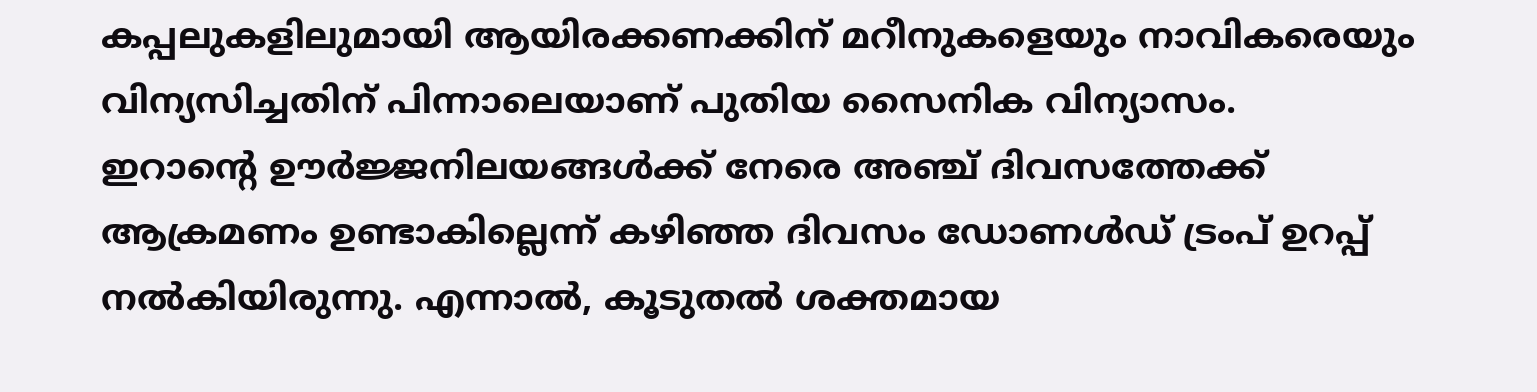കപ്പലുകളിലുമായി ആയിരക്കണക്കിന് മറീനുകളെയും നാവികരെയും വിന്യസിച്ചതിന് പിന്നാലെയാണ് പുതിയ സൈനിക വിന്യാസം.
ഇറാന്റെ ഊർജ്ജനിലയങ്ങൾക്ക് നേരെ അഞ്ച് ദിവസത്തേക്ക് ആക്രമണം ഉണ്ടാകില്ലെന്ന് കഴിഞ്ഞ ദിവസം ഡോണൾഡ് ട്രംപ് ഉറപ്പ് നൽകിയിരുന്നു. എന്നാൽ, കൂടുതൽ ശക്തമായ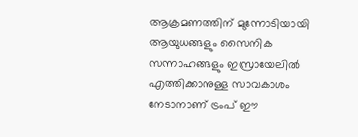ആക്രമണത്തിന് മുന്നോടിയായി ആയുധങ്ങളും സൈനിക സന്നാഹങ്ങളും ഇസ്രായേലിൽ എത്തിക്കാനുള്ള സാവകാശം നേടാനാണ് ട്രംപ് ഈ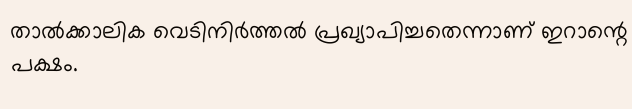താൽക്കാലിക വെടിനിർത്തൽ പ്രഖ്യാപിച്ചതെന്നാണ് ഇറാന്റെ പക്ഷം.